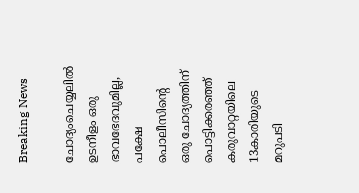Breaking News

ചോദ്യംചെയ്യലിൽ ഉടനീളം ഒരു ഭാവഭേദവുമില്ല, പക്ഷേ പൊലീസിന്‍റെ ഒരു ചോദ്യത്തിന് പൊട്ടിക്കരഞ്ഞ് കരുവാറ്റയിലെ 13കാരിയുടെ മറുപടി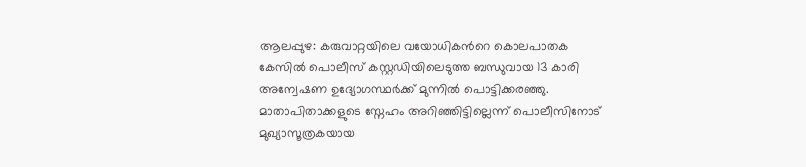ആലപ്പുഴ: കരുവാറ്റയിലെ വയോധികന്‍റെ കൊലപാതക കേസിൽ പൊലീസ് കസ്റ്റഡിയിലെടുത്ത ബന്ധുവായ 13 കാരി അന്വേഷണ ഉദ്യോഗസ്ഥർക്ക് മുന്നിൽ പൊട്ടിക്കരഞ്ഞു. മാതാപിതാക്കളുടെ സ്നേഹം അറിഞ്ഞിട്ടില്ലെന്ന് പൊലീസിനോട് മുഖ്യാസൂത്രകയായ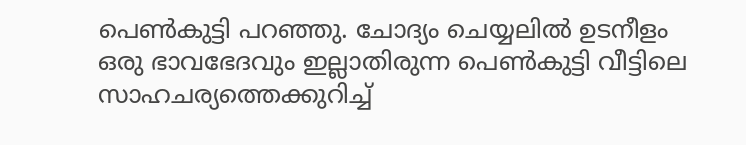പെൺകുട്ടി പറഞ്ഞു. ചോദ്യം ചെയ്യലിൽ ഉടനീളം ഒരു ഭാവഭേദവും ഇല്ലാതിരുന്ന പെൺകുട്ടി വീട്ടിലെ സാഹചര്യത്തെക്കുറിച്ച്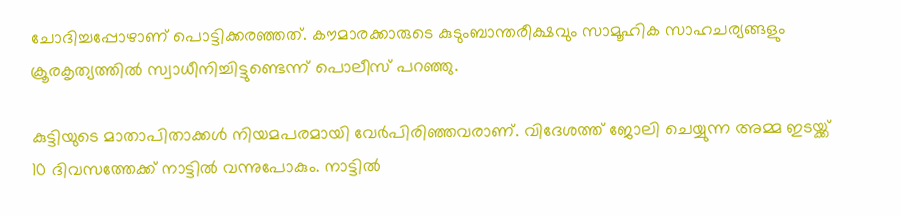ചോദിച്ചപ്പോഴാണ് പൊട്ടിക്കരഞ്ഞത്. കൗമാരക്കാരുടെ കുടുംബാന്തരീക്ഷവും സാമൂഹിക സാഹചര്യങ്ങളും ക്രൂരകൃത്യത്തിൽ സ്വാധീനിച്ചിട്ടുണ്ടെന്ന് പൊലീസ് പറഞ്ഞു.

കുട്ടിയുടെ മാതാപിതാക്കൾ നിയമപരമായി വേർപിരിഞ്ഞവരാണ്. വിദേശത്ത് ജോലി ചെയ്യുന്ന അമ്മ ഇടയ്ക്ക് 10 ദിവസത്തേക്ക് നാട്ടിൽ വന്നുപോകും. നാട്ടിൽ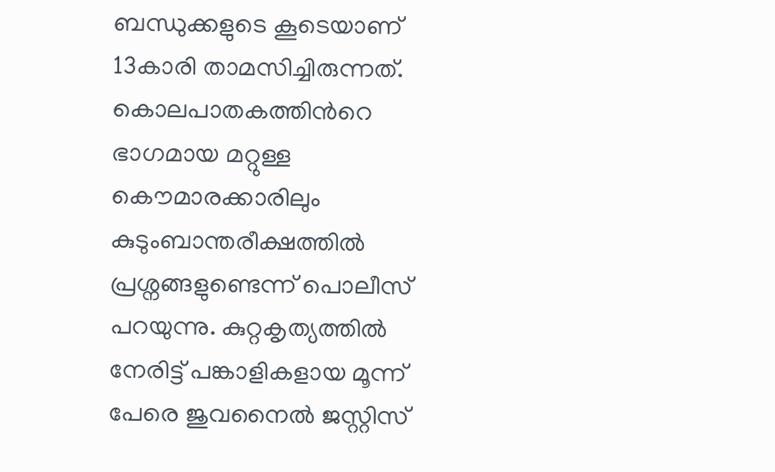ബന്ധുക്കളുടെ കൂടെയാണ് 13കാരി താമസിച്ചിരുന്നത്. കൊലപാതകത്തിന്‍റെ ഭാഗമായ മറ്റുള്ള കൌമാരക്കാരിലും കുടുംബാന്തരീക്ഷത്തിൽ പ്രശ്നങ്ങളുണ്ടെന്ന് പൊലീസ് പറയുന്നു. കുറ്റകൃത്യത്തിൽ നേരിട്ട് പങ്കാളികളായ മൂന്ന് പേരെ ജുവനൈൽ ജസ്റ്റിസ്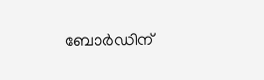ബോർഡിന്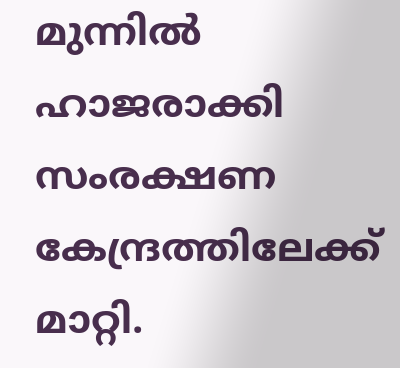മുന്നിൽ ഹാജരാക്കി സംരക്ഷണ കേന്ദ്രത്തിലേക്ക് മാറ്റി.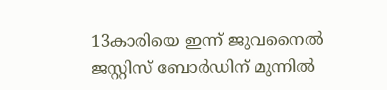13കാരിയെ ഇന്ന് ജുവനൈൽ ജസ്റ്റിസ് ബോർഡിന് മുന്നിൽ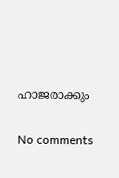ഹാജരാക്കും

No comments